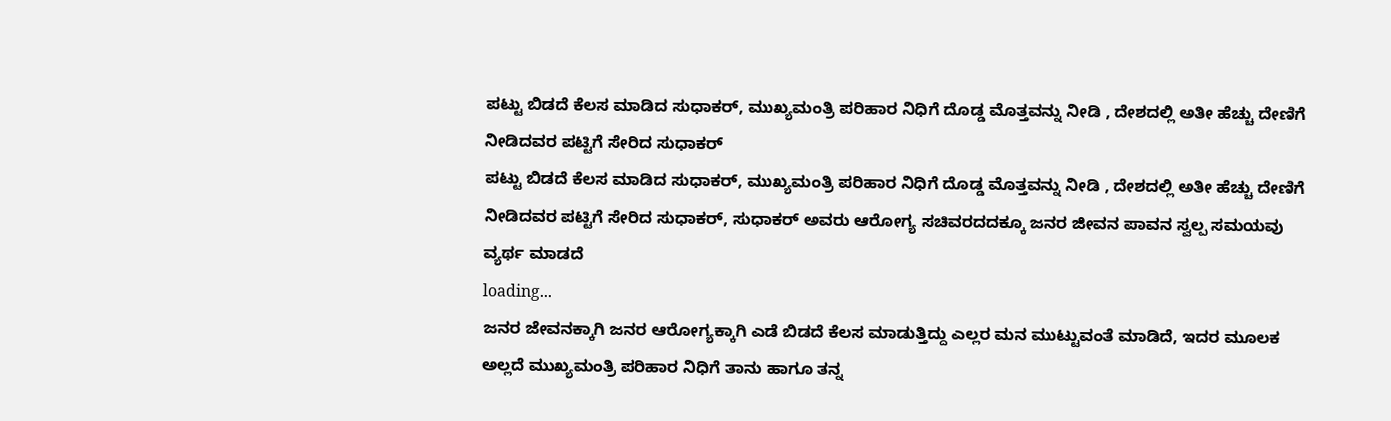ಪಟ್ಟು ಬಿಡದೆ ಕೆಲಸ ಮಾಡಿದ ಸುಧಾಕರ್, ಮುಖ್ಯಮಂತ್ರಿ ಪರಿಹಾರ ನಿಧಿಗೆ ದೊಡ್ಡ ಮೊತ್ತವನ್ನು ನೀಡಿ , ದೇಶದಲ್ಲಿ ಅತೀ ಹೆಚ್ಚು ದೇಣಿಗೆ ನೀಡಿದವರ ಪಟ್ಟಿಗೆ ಸೇರಿದ ಸುಧಾಕರ್
ಪಟ್ಟು ಬಿಡದೆ ಕೆಲಸ ಮಾಡಿದ ಸುಧಾಕರ್, ಮುಖ್ಯಮಂತ್ರಿ ಪರಿಹಾರ ನಿಧಿಗೆ ದೊಡ್ಡ ಮೊತ್ತವನ್ನು ನೀಡಿ , ದೇಶದಲ್ಲಿ ಅತೀ ಹೆಚ್ಚು ದೇಣಿಗೆ ನೀಡಿದವರ ಪಟ್ಟಿಗೆ ಸೇರಿದ ಸುಧಾಕರ್, ಸುಧಾಕರ್ ಅವರು ಆರೋಗ್ಯ ಸಚಿವರದದಕ್ಕೂ ಜನರ ಜೀವನ ಪಾವನ ಸ್ವಲ್ಪ ಸಮಯವು ವ್ಯರ್ಥ ಮಾಡದೆ
loading...
ಜನರ ಜೇವನಕ್ಕಾಗಿ ಜನರ ಆರೋಗ್ಯಕ್ಕಾಗಿ ಎಡೆ ಬಿಡದೆ ಕೆಲಸ ಮಾಡುತ್ತಿದ್ದು ಎಲ್ಲರ ಮನ ಮುಟ್ಟುವಂತೆ ಮಾಡಿದೆ, ಇದರ ಮೂಲಕ ಅಲ್ಲದೆ ಮುಖ್ಯಮಂತ್ರಿ ಪರಿಹಾರ ನಿಧಿಗೆ ತಾನು ಹಾಗೂ ತನ್ನ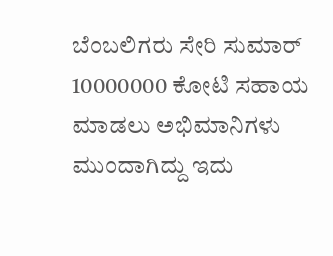ಬೆಂಬಲಿಗರು ಸೇರಿ ಸುಮಾರ್ 10000000 ಕೋಟಿ ಸಹಾಯ ಮಾಡಲು ಅಭಿಮಾನಿಗಳು ಮುಂದಾಗಿದ್ದು ಇದು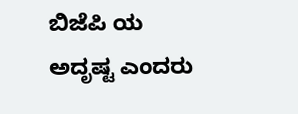ಬಿಜೆಪಿ ಯ ಅದೃಷ್ಟ ಎಂದರು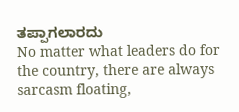ತಪ್ಪಾಗಲಾರದು
No matter what leaders do for the country, there are always sarcasm floating,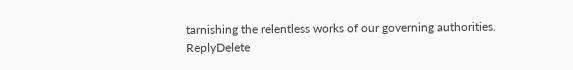tarnishing the relentless works of our governing authorities.
ReplyDelete